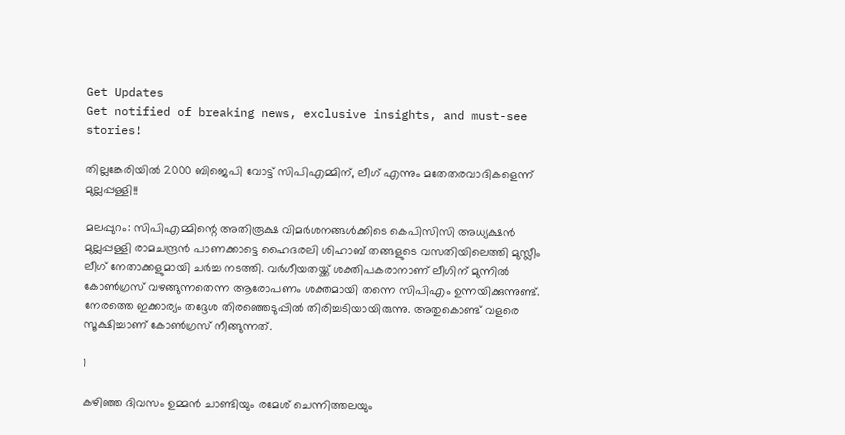Get Updates
Get notified of breaking news, exclusive insights, and must-see stories!

തില്ലങ്കേരിയില്‍ 2000 ബിജെപി വോട്ട് സിപിഎമ്മിന്, ലീഗ് എന്നും മതേതരവാദികളെന്ന് മുല്ലപ്പള്ളി!!

മലപ്പുറം: സിപിഎമ്മിന്റെ അതിരൂക്ഷ വിമര്‍ശനങ്ങള്‍ക്കിടെ കെപിസിസി അധ്യക്ഷന്‍ മുല്ലപ്പള്ളി രാമചന്ദ്രന്‍ പാണക്കാട്ടെ ഹൈദരലി ശിഹാബ് തങ്ങളുടെ വസതിയിലെത്തി മുസ്ലീം ലീഗ് നേതാക്കളുമായി ചര്‍ച്ച നടത്തി. വര്‍ഗീയതയ്ക്ക് ശക്തിപകരാനാണ് ലീഗിന് മുന്നില്‍ കോണ്‍ഗ്രസ് വഴങ്ങുന്നതെന്ന ആരോപണം ശക്തമായി തന്നെ സിപിഎം ഉന്നയിക്കുന്നുണ്ട്. നേരത്തെ ഇക്കാര്യം തദ്ദേശ തിരഞ്ഞെടുപ്പില്‍ തിരിച്ചടിയായിരുന്നു. അതുകൊണ്ട് വളരെ സൂക്ഷിച്ചാണ് കോണ്‍ഗ്രസ് നീങ്ങുന്നത്.

1

കഴിഞ്ഞ ദിവസം ഉമ്മന്‍ ചാണ്ടിയും രമേശ് ചെന്നിത്തലയും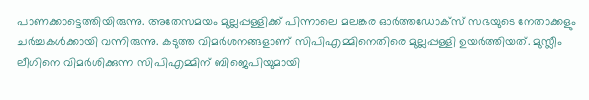പാണക്കാട്ടെത്തിയിരുന്നു. അതേസമയം മുല്ലപ്പള്ളിക്ക് പിന്നാലെ മലങ്കര ഓര്‍ത്തഡോക്‌സ് സഭയുടെ നേതാക്കളും ചര്‍ച്ചകള്‍ക്കായി വന്നിരുന്നു. കടുത്ത വിമര്‍ശനങ്ങളാണ് സിപിഎമ്മിനെതിരെ മുല്ലപ്പള്ളി ഉയര്‍ത്തിയത്. മുസ്ലീം ലീഗിനെ വിമര്‍ശിക്കുന്ന സിപിഎമ്മിന് ബിജെപിയുമായി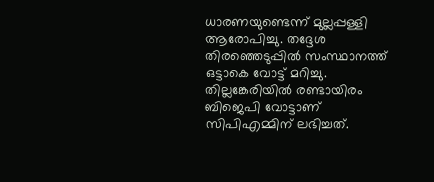ധാരണയുണ്ടെന്ന് മുല്ലപ്പള്ളി ആരോപിച്ചു. തദ്ദേശ തിരഞ്ഞെടുപ്പില്‍ സംസ്ഥാനത്ത് ഒട്ടാകെ വോട്ട് മറിച്ചു. തില്ലങ്കേരിയില്‍ രണ്ടായിരം ബിജെപി വോട്ടാണ് സിപിഎമ്മിന് ലഭിച്ചത്.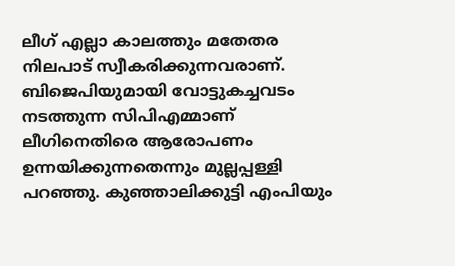ലീഗ് എല്ലാ കാലത്തും മതേതര നിലപാട് സ്വീകരിക്കുന്നവരാണ്. ബിജെപിയുമായി വോട്ടുകച്ചവടം നടത്തുന്ന സിപിഎമ്മാണ് ലീഗിനെതിരെ ആരോപണം ഉന്നയിക്കുന്നതെന്നും മുല്ലപ്പള്ളി പറഞ്ഞു. കുഞ്ഞാലിക്കുട്ടി എംപിയും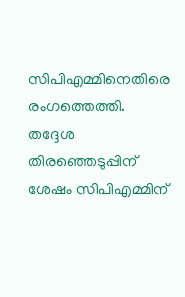സിപിഎമ്മിനെതിരെ രംഗത്തെത്തി. തദ്ദേശ തിരഞ്ഞെടുപ്പിന് ശേഷം സിപിഎമ്മിന്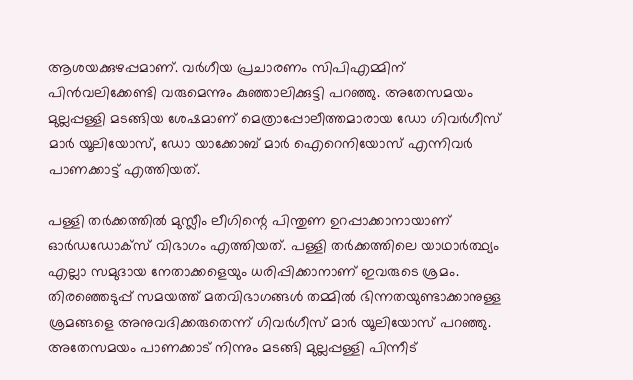ആശയക്കുഴപ്പമാണ്. വര്‍ഗീയ പ്രചാരണം സിപിഎമ്മിന് പിന്‍വലിക്കേണ്ടി വരുമെന്നും കുഞ്ഞാലിക്കുട്ടി പറഞ്ഞു. അതേസമയം മുല്ലപ്പള്ളി മടങ്ങിയ ശേഷമാണ് മെത്രാപ്പോലീത്തമാരായ ഡോ ഗിവര്‍ഗീസ് മാര്‍ യൂലിയോസ്, ഡോ യാക്കോബ് മാര്‍ ഐറെനിയോസ് എന്നിവര്‍ പാണക്കാട്ട് എത്തിയത്.

പള്ളി തര്‍ക്കത്തില്‍ മുസ്ലീം ലീഗിന്റെ പിന്തുണ ഉറപ്പാക്കാനായാണ് ഓര്‍ഡഡോക്‌സ് വിഭാഗം എത്തിയത്. പള്ളി തര്‍ക്കത്തിലെ യാഥാര്‍ത്ഥ്യം എല്ലാ സമുദായ നേതാക്കളെയും ധരിപ്പിക്കാനാണ് ഇവരുടെ ശ്രമം. തിരഞ്ഞെടുപ്പ് സമയത്ത് മതവിഭാഗങ്ങള്‍ തമ്മില്‍ ഭിന്നതയുണ്ടാക്കാനുള്ള ശ്രമങ്ങളെ അനുവദിക്കരുതെന്ന് ഗിവര്‍ഗീസ് മാര്‍ യൂലിയോസ് പറഞ്ഞു. അതേസമയം പാണക്കാട് നിന്നും മടങ്ങി മുല്ലപ്പള്ളി പിന്നീട്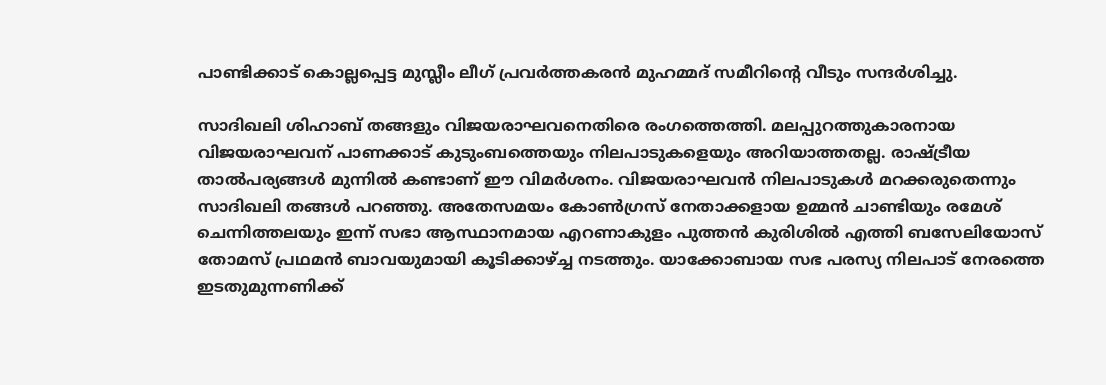പാണ്ടിക്കാട് കൊല്ലപ്പെട്ട മുസ്ലീം ലീഗ് പ്രവര്‍ത്തകരന്‍ മുഹമ്മദ് സമീറിന്റെ വീടും സന്ദര്‍ശിച്ചു.

സാദിഖലി ശിഹാബ് തങ്ങളും വിജയരാഘവനെതിരെ രംഗത്തെത്തി. മലപ്പുറത്തുകാരനായ വിജയരാഘവന് പാണക്കാട് കുടുംബത്തെയും നിലപാടുകളെയും അറിയാത്തതല്ല. രാഷ്ട്രീയ താല്‍പര്യങ്ങള്‍ മുന്നില്‍ കണ്ടാണ് ഈ വിമര്‍ശനം. വിജയരാഘവന്‍ നിലപാടുകള്‍ മറക്കരുതെന്നും സാദിഖലി തങ്ങള്‍ പറഞ്ഞു. അതേസമയം കോണ്‍ഗ്രസ് നേതാക്കളായ ഉമ്മന്‍ ചാണ്ടിയും രമേശ് ചെന്നിത്തലയും ഇന്ന് സഭാ ആസ്ഥാനമായ എറണാകുളം പുത്തന്‍ കുരിശില്‍ എത്തി ബസേലിയോസ് തോമസ് പ്രഥമന്‍ ബാവയുമായി കൂടിക്കാഴ്ച്ച നടത്തും. യാക്കോബായ സഭ പരസ്യ നിലപാട് നേരത്തെ ഇടതുമുന്നണിക്ക്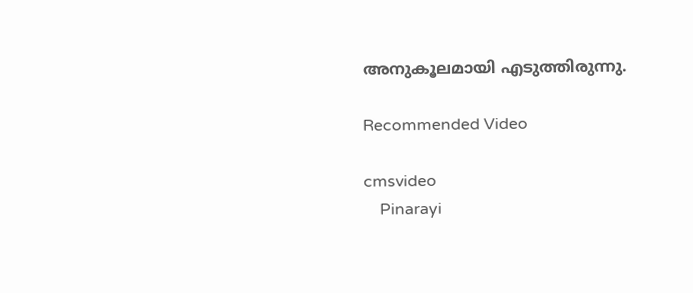അനുകൂലമായി എടുത്തിരുന്നു.

Recommended Video

cmsvideo
    Pinarayi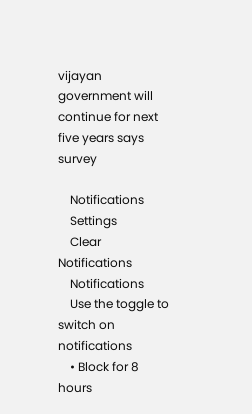vijayan government will continue for next five years says survey

    Notifications
    Settings
    Clear Notifications
    Notifications
    Use the toggle to switch on notifications
    • Block for 8 hours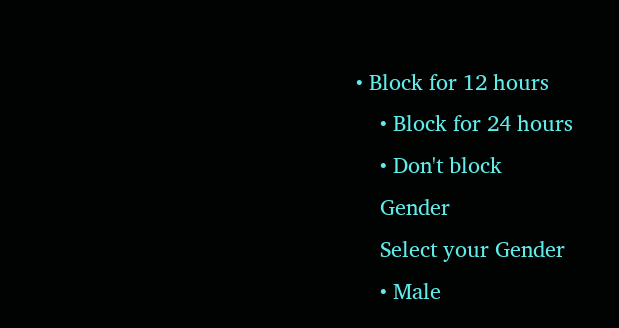• Block for 12 hours
    • Block for 24 hours
    • Don't block
    Gender
    Select your Gender
    • Male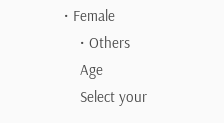• Female
    • Others
    Age
    Select your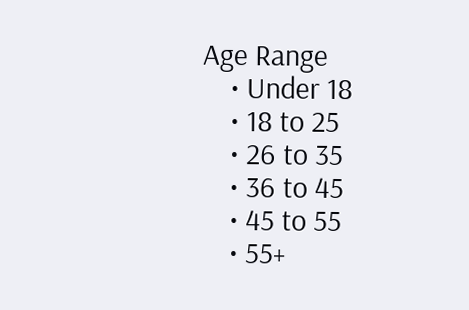Age Range
    • Under 18
    • 18 to 25
    • 26 to 35
    • 36 to 45
    • 45 to 55
    • 55+